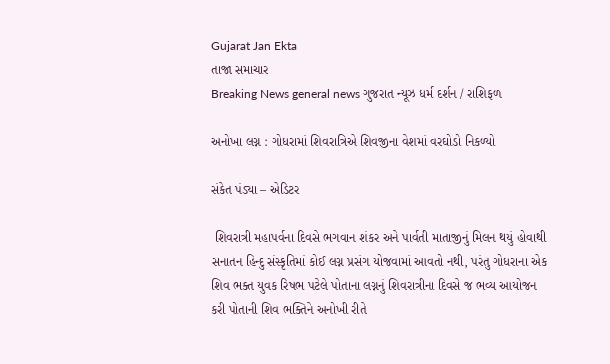Gujarat Jan Ekta
તાજા સમાચાર
Breaking News general news ગુજરાત ન્યૂઝ ધર્મ દર્શન / રાશિફળ

અનોખા લગ્ન : ગોધરામાં શિવરાત્રિએ શિવજીના વેશમાં વરઘોડો નિકળ્યો

સંકેત પંડ્યા – એડિટર

 શિવરાત્રી મહાપર્વના દિવસે ભગવાન શંકર અને પાર્વતી માતાજીનું મિલન થયું હોવાથી સનાતન હિન્દુ સંસ્કૃતિમાં કોઈ લગ્ન પ્રસંગ યોજવામાં આવતો નથી, પરંતુ ગોધરાના એક શિવ ભક્ત યુવક રિષભ પટેલે પોતાના લગ્નનું શિવરાત્રીના દિવસે જ ભવ્ય આયોજન કરી પોતાની શિવ ભક્તિને અનોખી રીતે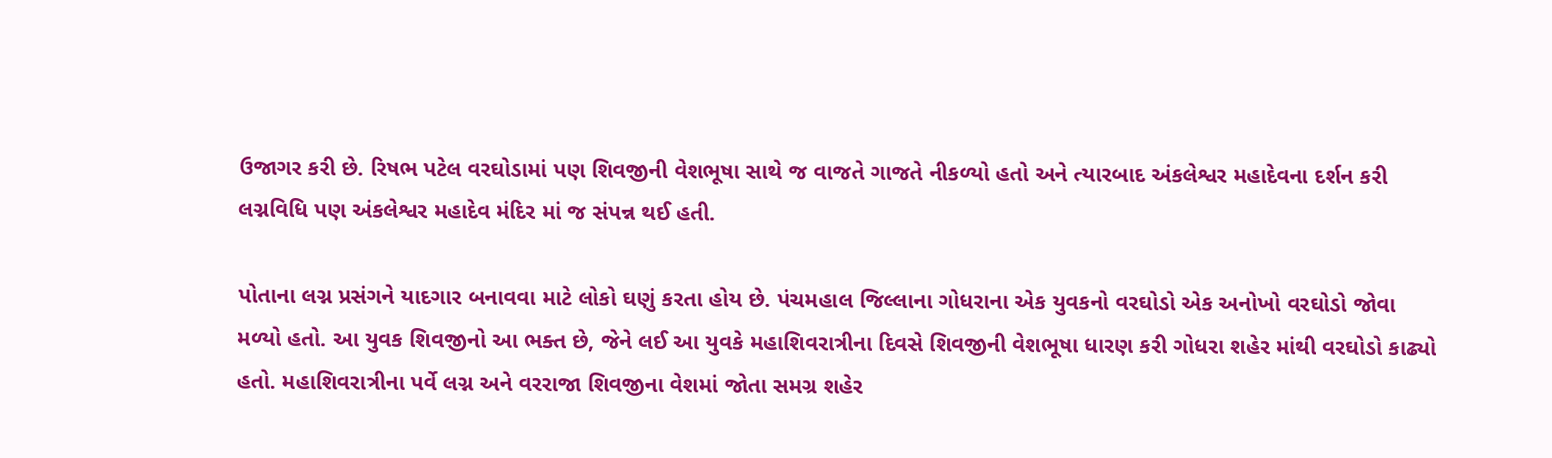ઉજાગર કરી છે. રિષભ પટેલ વરઘોડામાં પણ શિવજીની વેશભૂષા સાથે જ વાજતે ગાજતે નીકળ્યો હતો અને ત્યારબાદ અંકલેશ્વર મહાદેવના દર્શન કરી લગ્નવિધિ પણ અંકલેશ્વર મહાદેવ મંદિર માં જ સંપન્ન થઈ હતી.

પોતાના લગ્ન પ્રસંગને યાદગાર બનાવવા માટે લોકો ઘણું કરતા હોય છે. પંચમહાલ જિલ્લાના ગોધરાના એક યુવકનો વરઘોડો એક અનોખો વરઘોડો જોવા મળ્યો હતો. આ યુવક શિવજીનો આ ભક્ત છે, જેને લઈ આ યુવકે મહાશિવરાત્રીના દિવસે શિવજીની વેશભૂષા ધારણ કરી ગોધરા શહેર માંથી વરઘોડો કાઢ્યો હતો. મહાશિવરાત્રીના પર્વે લગ્ન અને વરરાજા શિવજીના વેશમાં જોતા સમગ્ર શહેર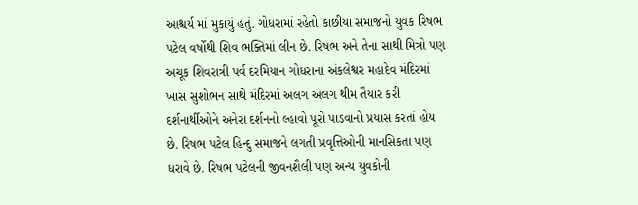આશ્ચર્ય માં મુકાયું હતું. ગોધરામાં રહેતો કાછીયા સમાજનો યુવક રિષભ પટેલ વર્ષોથી શિવ ભક્તિમાં લીન છે. રિષભ અને તેના સાથી મિત્રો પણ અચૂક શિવરાત્રી પર્વ દરમિયાન ગોધરાના અંકલેશ્વર મહાદેવ મંદિરમાં ખાસ સુશોભન સાથે મંદિરમાં અલગ અલગ થીમ તૈયાર કરી દર્શનાર્થીઓને અનેરા દર્શનનો લ્હાવો પૂરો પાડવાનો પ્રયાસ કરતાં હોય છે. રિષભ પટેલ હિન્દુ સમાજને લગતી પ્રવૃત્તિઓની માનસિકતા પણ ધરાવે છે. રિષભ પટેલની જીવનશૈલી પણ અન્ય યુવકોની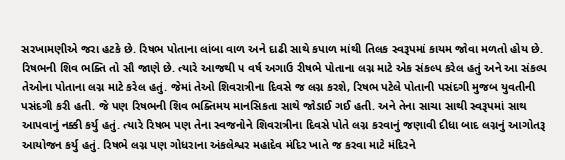સરખામણીએ જરા હટકે છે. રિષભ પોતાના લાંબા વાળ અને દાઢી સાથે કપાળ માંથી તિલક સ્વરૂપમાં કાયમ જોવા મળતો હોય છે. રિષભની શિવ ભક્તિ તો સૌ જાણે છે. ત્યારે આજથી ૫ વર્ષ અગાઉ રીષભે પોતાના લગ્ન માટે એક સંકલ્પ કરેલ હતું અને આ સંકલ્પ તેઓના પોતાના લગ્ન માટે કરેલ હતું. જેમાં તેઓ શિવરાત્રીના દિવસે જ લગ્ન કરશે, રિષભ પટેલે પોતાની પસંદગી મુજબ યુવતીની પસંદગી કરી હતી. જે પણ રિષભની શિવ ભક્તિમય માનસિકતા સાથે જોડાઈ ગઈ હતી. અને તેના સાચા સાથી સ્વરૂપમાં સાથ આપવાનું નક્કી કર્યુ હતું. ત્યારે રિષભ પણ તેના સ્વજનોને શિવરાત્રીના દિવસે પોતે લગ્ન કરવાનું જણાવી દીધા બાદ લગ્નનું આગોતરૂ આયોજન કર્યુ હતું. રિષભે લગ્ન પણ ગોધરાના અંકલેશ્વર મહાદેવ મંદિર ખાતે જ કરવા માટે મંદિરને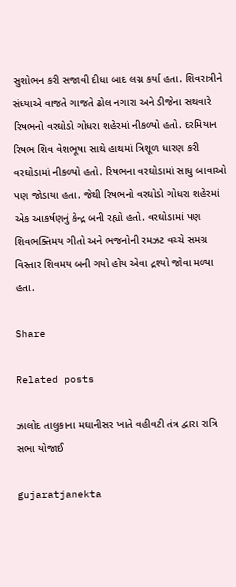સુશોભન કરી સજાવી દીધા બાદ લગ્ન કર્યા હતા. શિવરાત્રીને સંધ્યાએ વાજતે ગાજતે ઢોલ નગારા અને ડીજેના સથવારે રિષભનો વરઘોડો ગોધરા શહેરમાં નીકળ્યો હતો. દરમિયાન રિષભ શિવ વેશભૂષા સાથે હાથમાં ત્રિશૂળ ધારણ કરી વરઘોડામાં નીકળ્યો હતો. રિષભના વરઘોડામાં સાધુ બાવાઓ પણ જોડાયા હતા. જેથી રિષભનો વરઘોડો ગોધરા શહેરમાં એક આકર્ષણનું કેન્દ્ર બની રહ્યો હતો. વરઘોડામાં પણ શિવભક્તિમય ગીતો અને ભજનોની રમઝટ વચ્ચે સમગ્ર વિસ્તાર શિવમય બની ગયો હોય એવા દ્રશ્યો જોવા મળ્યા હતા.

Share

Related posts

ઝાલોદ તાલુકાના મઘાનીસર ખાતે વહીવટી તંત્ર દ્વારા રાત્રિ સભા યોજાઈ

gujaratjanekta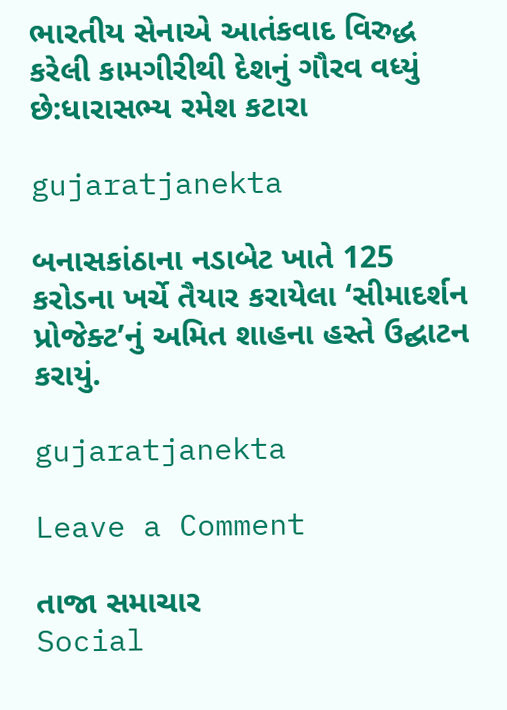ભારતીય સેનાએ આતંકવાદ વિરુદ્ધ કરેલી કામગીરીથી દેશનું ગૌરવ વધ્યું છે:ધારાસભ્ય રમેશ કટારા

gujaratjanekta

બનાસકાંઠાના નડાબેટ ખાતે 125 કરોડના ખર્ચે તૈયાર કરાયેલા ‘સીમાદર્શન પ્રોજેક્ટ’નું અમિત શાહના હસ્તે ઉદ્ઘાટન કરાયું.

gujaratjanekta

Leave a Comment

તાજા સમાચાર
Social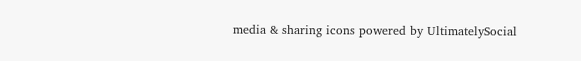media & sharing icons powered by UltimatelySocial